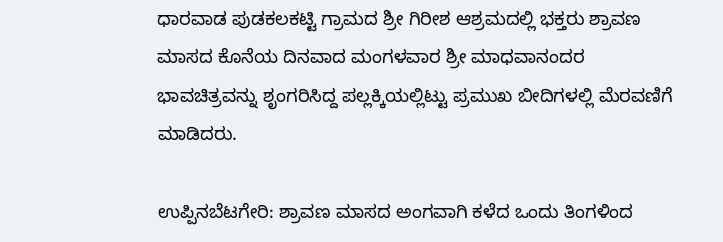ಧಾರವಾಡ ಪುಡಕಲಕಟ್ಟಿ ಗ್ರಾಮದ ಶ್ರೀ ಗಿರೀಶ ಆಶ್ರಮದಲ್ಲಿ ಭಕ್ತರು ಶ್ರಾವಣ ಮಾಸದ ಕೊನೆಯ ದಿನವಾದ ಮಂಗಳವಾರ ಶ್ರೀ ಮಾಧವಾನಂದರ ಭಾವಚಿತ್ರವನ್ನು ಶೃಂಗರಿಸಿದ್ದ ಪಲ್ಲಕ್ಕಿಯಲ್ಲಿಟ್ಟು ಪ್ರಮುಖ ಬೀದಿಗಳಲ್ಲಿ ಮೆರವಣಿಗೆ ಮಾಡಿದರು.

ಉಪ್ಪಿನಬೆಟಗೇರಿ: ಶ್ರಾವಣ ಮಾಸದ ಅಂಗವಾಗಿ ಕಳೆದ ಒಂದು ತಿಂಗಳಿಂದ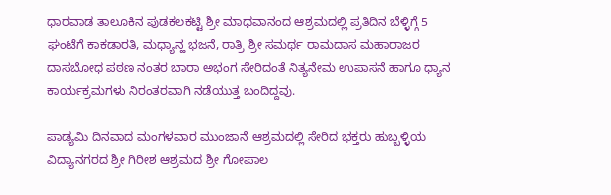ಧಾರವಾಡ ತಾಲೂಕಿನ ಪುಡಕಲಕಟ್ಟಿ ಶ್ರೀ ಮಾಧವಾನಂದ ಆಶ್ರಮದಲ್ಲಿ ಪ್ರತಿದಿನ ಬೆಳ್ಳಿಗ್ಗೆ 5 ಘಂಟೆಗೆ ಕಾಕಡಾರತಿ, ಮಧ್ಯಾನ್ಹ ಭಜನೆ, ರಾತ್ರಿ ಶ್ರೀ ಸಮರ್ಥ ರಾಮದಾಸ ಮಹಾರಾಜರ ದಾಸಬೋಧ ಪಠಣ ನಂತರ ಬಾರಾ ಅಭಂಗ ಸೇರಿದಂತೆ ನಿತ್ಯನೇಮ ಉಪಾಸನೆ ಹಾಗೂ ಧ್ಯಾನ ಕಾರ್ಯಕ್ರಮಗಳು ನಿರಂತರವಾಗಿ ನಡೆಯುತ್ತ ಬಂದಿದ್ದವು.

ಪಾಡ್ಯಮಿ ದಿನವಾದ ಮಂಗಳವಾರ ಮುಂಜಾನೆ ಆಶ್ರಮದಲ್ಲಿ ಸೇರಿದ ಭಕ್ತರು ಹುಬ್ಬಳ್ಳಿಯ ವಿದ್ಯಾನಗರದ ಶ್ರೀ ಗಿರೀಶ ಆಶ್ರಮದ ಶ್ರೀ ಗೋಪಾಲ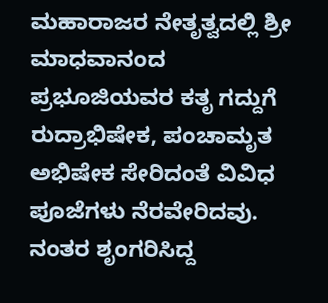ಮಹಾರಾಜರ ನೇತೃತ್ವದಲ್ಲಿ ಶ್ರೀ ಮಾಧವಾನಂದ ಪ್ರಭೂಜಿಯವರ ಕತೃ ಗದ್ದುಗೆ ರುದ್ರಾಭಿಷೇಕ, ಪಂಚಾಮೃತ ಅಭಿಷೇಕ ಸೇರಿದಂತೆ ವಿವಿಧ ಪೂಜೆಗಳು ನೆರವೇರಿದವು. ನಂತರ ಶೃಂಗರಿಸಿದ್ದ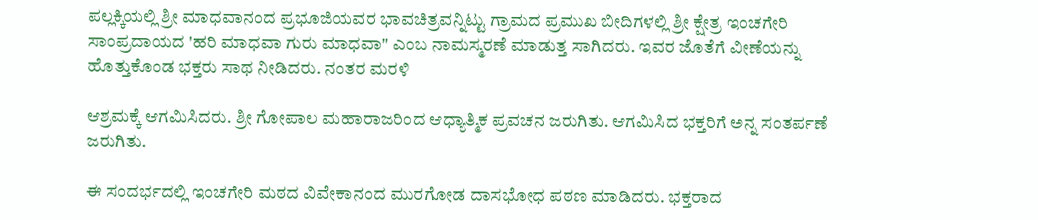ಪಲ್ಲಕ್ಕಿಯಲ್ಲಿ ಶ್ರೀ ಮಾಧವಾನಂದ ಪ್ರಭೂಜಿಯವರ ಭಾವಚಿತ್ರವನ್ನಿಟ್ಟು ಗ್ರಾಮದ ಪ್ರಮುಖ ಬೀದಿಗಳಲ್ಲಿ ಶ್ರೀ ಕ್ಷೇತ್ರ ಇಂಚಗೇರಿ ಸಾಂಪ್ರದಾಯದ 'ಹರಿ ಮಾಧವಾ ಗುರು ಮಾಧವಾ" ಎಂಬ ನಾಮಸ್ಮರಣೆ ಮಾಡುತ್ತ ಸಾಗಿದರು. ಇವರ ಜೊತೆಗೆ ವೀಣೆಯನ್ನು ಹೊತ್ತುಕೊಂಡ ಭಕ್ತರು ಸಾಥ ನೀಡಿದರು. ನಂತರ ಮರಳಿ

ಆಶ್ರಮಕ್ಕೆ ಆಗಮಿಸಿದರು. ಶ್ರೀ ಗೋಪಾಲ ಮಹಾರಾಜರಿಂದ ಆಧ್ಯಾತ್ಮಿಕ ಪ್ರವಚನ ಜರುಗಿತು. ಆಗಮಿಸಿದ ಭಕ್ತರಿಗೆ ಅನ್ನ ಸಂತರ್ಪಣೆ ಜರುಗಿತು.

ಈ ಸಂದರ್ಭದಲ್ಲಿ ಇಂಚಗೇರಿ ಮಠದ ವಿವೇಕಾನಂದ ಮುರಗೋಡ ದಾಸಭೋಧ ಪಠಣ ಮಾಡಿದರು. ಭಕ್ತರಾದ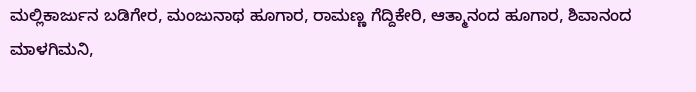ಮಲ್ಲಿಕಾರ್ಜುನ ಬಡಿಗೇರ, ಮಂಜುನಾಥ ಹೂಗಾರ, ರಾಮಣ್ಣ ಗೆದ್ದಿಕೇರಿ, ಆತ್ಮಾನಂದ ಹೂಗಾರ, ಶಿವಾನಂದ ಮಾಳಗಿಮನಿ,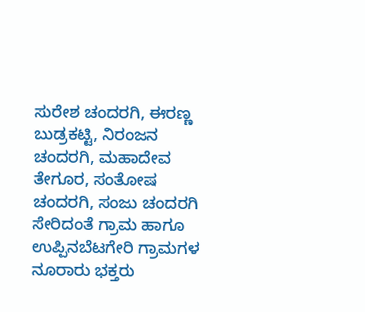ಸುರೇಶ ಚಂದರಗಿ, ಈರಣ್ಣ ಬುಡ್ರಕಟ್ಟಿ, ನಿರಂಜನ ಚಂದರಗಿ, ಮಹಾದೇವ ತೇಗೂರ, ಸಂತೋಷ ಚಂದರಗಿ, ಸಂಜು ಚಂದರಗಿ ಸೇರಿದಂತೆ ಗ್ರಾಮ ಹಾಗೂ ಉಪ್ಪಿನಬೆಟಗೇರಿ ಗ್ರಾಮಗಳ ನೂರಾರು ಭಕ್ತರು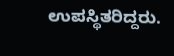ಉಪಸ್ಥಿತರಿದ್ದರು.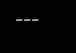---